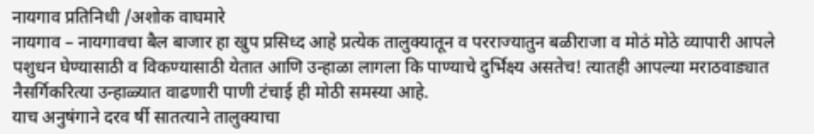नायगाव प्रतिनिधी /अशोक वाघमारे
नायगाव – नायगावचा बैल बाजार हा खुप प्रसिध्द आहे प्रत्येक तालुक्यातून व परराज्यातुन बळीराजा व मोठं मोठे व्यापारी आपले पशुधन घेण्यासाठी व विकण्यासाठी येतात आणि उन्हाळा लागला कि पाण्याचे दुर्भिक्ष्य असतेच! त्यातही आपल्या मराठवाड्यात नैसर्गिकरित्या उन्हाळ्यात वाढणारी पाणी टंचाई ही मोठी समस्या आहे.
याच अनुषंगाने दरव र्षी सातत्याने तालुक्याचा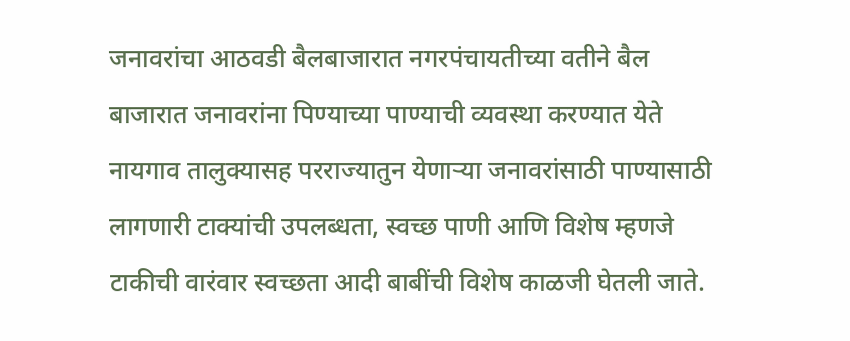जनावरांचा आठवडी बैलबाजारात नगरपंचायतीच्या वतीने बैल बाजारात जनावरांना पिण्याच्या पाण्याची व्यवस्था करण्यात येते नायगाव तालुक्यासह परराज्यातुन येणाऱ्या जनावरांसाठी पाण्यासाठी लागणारी टाक्यांची उपलब्धता, स्वच्छ पाणी आणि विशेष म्हणजे टाकीची वारंवार स्वच्छता आदी बाबींची विशेष काळजी घेतली जाते.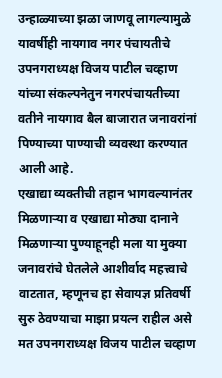उन्हाळ्याच्या झळा जाणवू लागल्यामुळे यावर्षीही नायगाव नगर पंचायतीचे उपनगराध्यक्ष विजय पाटील चव्हाण यांच्या संकल्पनेतुन नगरपंचायतीच्या वतीने नायगाव बैल बाजारात जनावरांनां पिण्याच्या पाण्याची व्यवस्था करण्यात आली आहे.
एखाद्या व्यक्तीची तहान भागवल्यानंतर मिळणाऱ्या व एखाद्या मोठ्या दानाने मिळणाऱ्या पुण्याहूनही मला या मुक्या जनावरांचे घेतलेले आशीर्वाद महत्त्वाचे वाटतात, म्हणूनच हा सेवायज्ञ प्रतिवर्षी सुरु ठेवण्याचा माझा प्रयत्न राहील असे मत उपनगराध्यक्ष विजय पाटील चव्हाण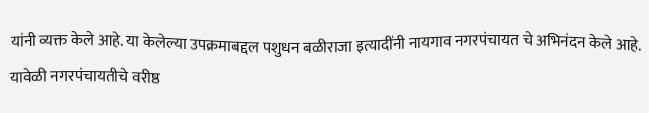यांनी व्यक्त केले आहे. या केलेल्या उपक्रमाबद्दल पशुधन बळीराजा इत्यादींनी नायगाव नगरपंचायत चे अभिनंदन केले आहे.
यावेळी नगरपंचायतीचे वरीष्ठ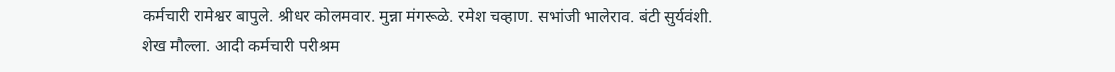कर्मचारी रामेश्वर बापुले. श्रीधर कोलमवार. मुन्ना मंगरूळे. रमेश चव्हाण. सभांजी भालेराव. बंटी सुर्यवंशी. शेख मौल्ला. आदी कर्मचारी परीश्रम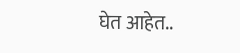घेत आहेत..